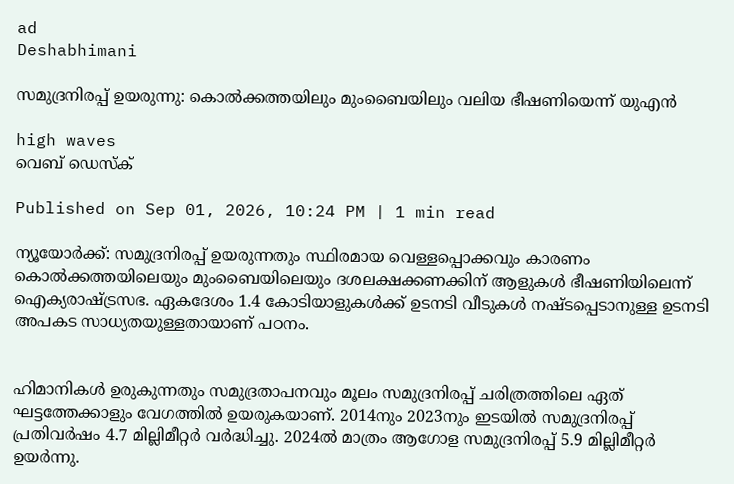ad
Deshabhimani

സമുദ്രനിരപ്പ് ഉയരുന്നു: കൊൽക്കത്തയിലും മുംബൈയിലും വലിയ ഭീഷണിയെന്ന് യുഎൻ

high waves
വെബ് ഡെസ്ക്

Published on Sep 01, 2026, 10:24 PM | 1 min read

ന്യൂയോർക്ക്: സമുദ്രനിരപ്പ് ഉയരുന്നതും സ്ഥിരമായ വെള്ളപ്പൊക്കവും കാരണം കൊൽക്കത്തയിലെയും മുംബൈയിലെയും ദശലക്ഷക്കണക്കിന് ആളുകൾ ഭീഷണിയിലെന്ന് ഐക്യരാഷ്ട്രസഭ. ഏകദേശം 1.4 കോടിയാളുകൾക്ക് ഉടനടി വീടുകൾ നഷ്ടപ്പെടാനുള്ള ഉടനടി അപകട സാധ്യതയുള്ളതായാണ് പഠനം.


ഹിമാനികൾ ഉരുകുന്നതും സമുദ്രതാപനവും മൂലം സമുദ്രനിരപ്പ് ചരിത്രത്തിലെ ഏത് ഘട്ടത്തേക്കാളും വേഗത്തിൽ ഉയരുകയാണ്. 2014നും 2023നും ഇടയിൽ സമുദ്രനിരപ്പ് പ്രതിവർഷം 4.7 മില്ലിമീറ്റർ വർദ്ധിച്ചു. 2024ൽ മാത്രം ആഗോള സമുദ്രനിരപ്പ് 5.9 മില്ലിമീറ്റർ ഉയർന്നു.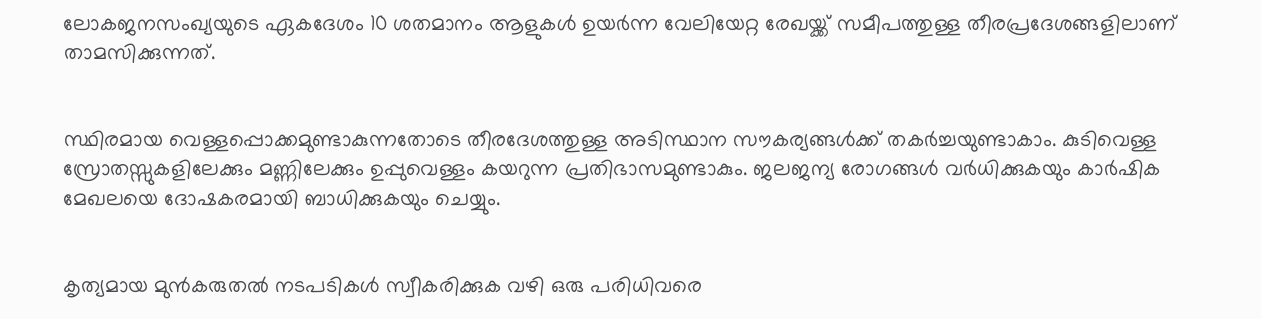ലോകജനസംഖ്യയുടെ ഏകദേശം 10 ശതമാനം ആളുകൾ ഉയർന്ന വേലിയേറ്റ രേഖയ്ക്ക് സമീപത്തുള്ള തീരപ്രദേശങ്ങളിലാണ് താമസിക്കുന്നത്.


സ്ഥിരമായ വെള്ളപ്പൊക്കമുണ്ടാകുന്നതോടെ തീരദേശത്തുള്ള അടിസ്ഥാന സൗകര്യങ്ങൾക്ക് തകർച്ചയുണ്ടാകാം. കുടിവെള്ള സ്രോതസ്സുകളിലേക്കും മണ്ണിലേക്കും ഉപ്പുവെള്ളം കയറുന്ന പ്രതിഭാസമുണ്ടാകും. ജലജന്യ രോഗങ്ങൾ വർധിക്കുകയും കാർഷിക മേഖലയെ ദോഷകരമായി ബാധിക്കുകയും ചെയ്യും.


കൃത്യമായ മുൻകരുതൽ നടപടികൾ സ്വീകരിക്കുക വഴി ഒരു പരിധിവരെ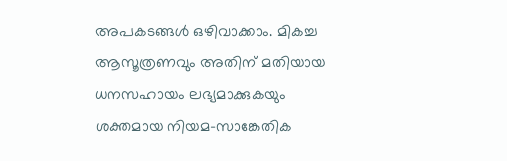അപകടങ്ങൾ ഒഴിവാക്കാം. മികച്ച ആസൂത്രണവും അതിന് മതിയായ ധനസഹായം ലഭ്യമാക്കുകയും ശക്തമായ നിയമ-സാങ്കേതിക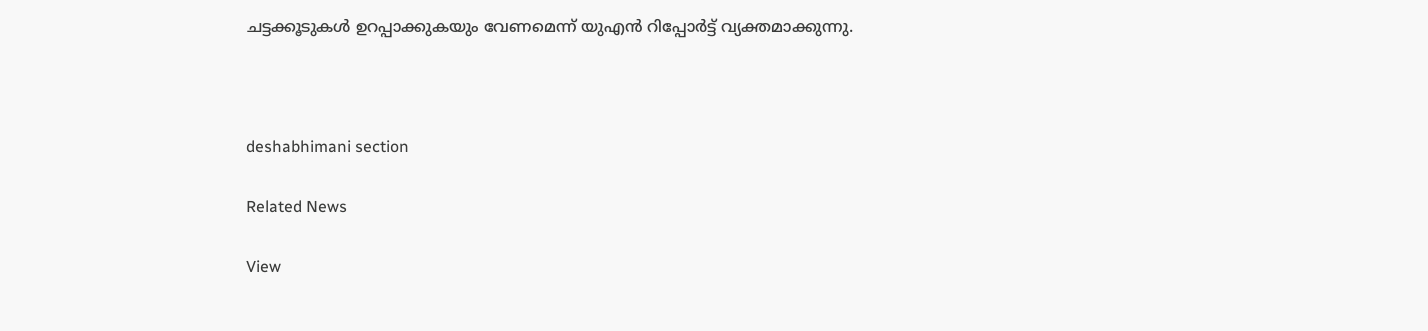ചട്ടക്കൂടുകൾ ഉറപ്പാക്കുകയും വേണമെന്ന് യുഎൻ റിപ്പോർട്ട് വ്യക്തമാക്കുന്നു.



deshabhimani section

Related News

View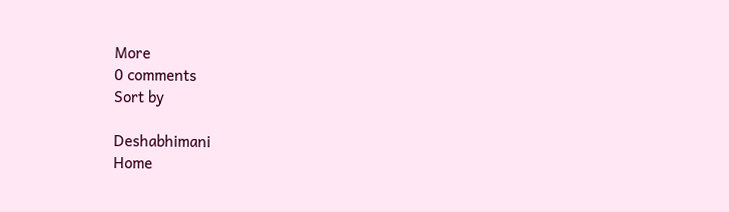More
0 comments
Sort by

Deshabhimani
Home